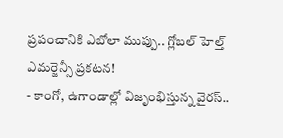ప్రపంచానికి ఎబోలా ముప్పు.. గ్లోబల్ హెల్త్ ఎమర్జెన్సీ ప్రకటన!
- కాంగో, ఉగాండాల్లో విజృంభిస్తున్న వైరస్..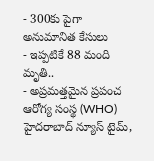- 300కు పైగా అనుమానిత కేసులు
- ఇప్పటికే 88 మంది మృతి..
- అప్రమత్తమైన ప్రపంచ ఆరోగ్య సంస్థ (WHO)
హైదరాబాద్ న్యూస్ టైమ్,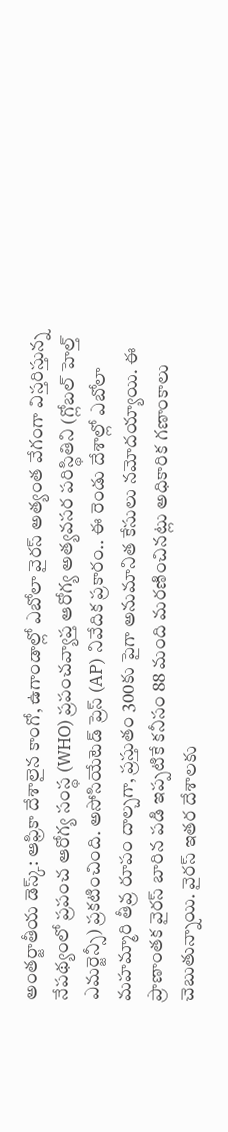అంతర్జాతీయ డెస్క్: ఆఫ్రికా దేశాలైన కాంగో, ఉగాండాల్లో ఎబోలా వైరస్ అత్యంత వేగంగా విస్తరిస్తున్న నేపథ్యంలో ప్రపంచ ఆరోగ్య సంస్థ (WHO) ప్రపంచవ్యాప్త ఆరోగ్య అత్యవసర పరిస్థితిని (గ్లోబల్ హెల్త్ ఎమర్జెన్సీ) ప్రకటించింది. అసోసియేటెడ్ ప్రెస్ (AP) నివేదిక ప్రకారం.. ఈ రెండు దేశాల్లో ఎబోలా మహమ్మారి తీవ్ర రూపం దాల్చగా, ప్రస్తుతం 300కు పైగా అనుమానిత కేసులు నమోదయ్యాయి. ఈ ప్రాణాంతక వైరస్ బారిన పడి ఇప్పటికే కనీసం 88 మంది మరణించినట్లు అధికారిక గణాంకాలు చెబుతున్నాయి. వైరస్ ఇతర దేశాలకు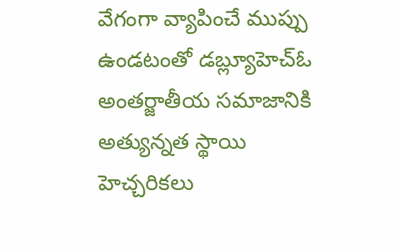వేగంగా వ్యాపించే ముప్పు ఉండటంతో డబ్ల్యూహెచ్ఓ అంతర్జాతీయ సమాజానికి అత్యున్నత స్థాయి హెచ్చరికలు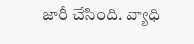జారీ చేసింది. వ్యాధి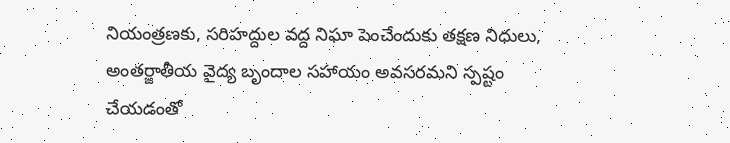నియంత్రణకు, సరిహద్దుల వద్ద నిఘా పెంచేందుకు తక్షణ నిధులు, అంతర్జాతీయ వైద్య బృందాల సహాయం అవసరమని స్పష్టం చేయడంతో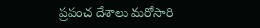ప్రపంచ దేశాలు మరోసారి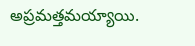అప్రమత్తమయ్యాయి.